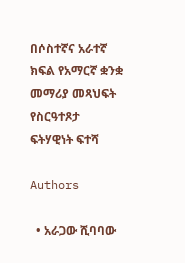በሶስተኛና አራተኛ ክፍል የአማርኛ ቋንቋ መማሪያ መጻህፍት የስርዓተጾታ ፍትሃዊነት ፍተሻ

Authors

  • አራጋው ሺባባው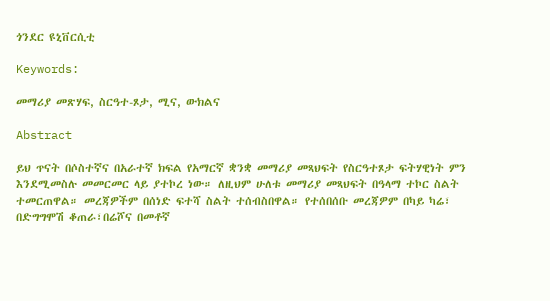ጎንደር ዩኒቨርሲቲ

Keywords:

መማሪያ መጽሃፍ, ስርዓተ-ጾታ, ሚና, ውክልና

Abstract

ይህ ጥናት በሶስተኛና በአራተኛ ክፍል የአማርኛ ቋንቋ መማሪያ መጻህፍት የስርዓተጾታ ፍትሃዊነት ምን እንደሚመስሉ መመርመር ላይ ያተኮረ ነው። ለዚህም ሁለቱ መማሪያ መጻህፍት በዓላማ ተኮር ስልት ተመርጠዋል። መረጃዎችም በሰነድ ፍተሻ ስልት ተሰብስበዋል። የተሰበሰቡ መረጃዎም በካይ ካሬ፣ በድግግሞሽ ቆጠራ፣በሬሾና በመቶኛ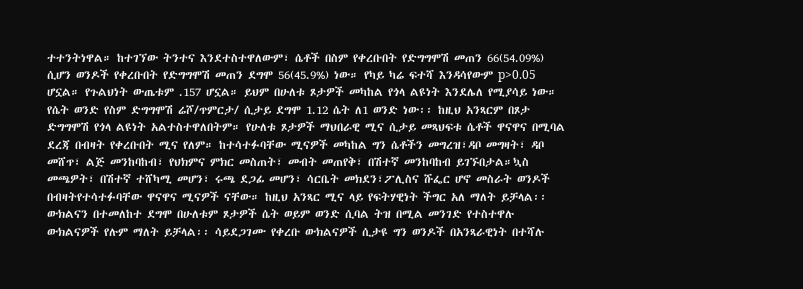ተተንትነዋል። ከተገኘው ትንተና እንደተስተዋለውም፣ ሴቶች በስም የቀረቡበት የድግግሞሽ መጠን 66(54.09%) ሲሆን ወንዶች የቀረቡበት የድግግሞሽ መጠን ደግሞ 56(45.9%) ነው። የካይ ካሬ ፍተሻ እንዳሳየውም p>0.05 ሆኗል። የጉልህነት ውጤቱም .157 ሆኗል። ይህም በሁለቱ ጾታዎች መካከል የጎላ ልዩነት እንደሌለ የሚያሳይ ነው። የሴት ወንድ የስም ድግግሞሽ ሬሾ/ጥምርታ/ ሲታይ ደግሞ 1.12 ሴት ለ1 ወንድ ነው፡፡ ከዚህ አንጻርም በጾታ ድግግሞሽ የጎላ ልዩነት አልተስተዋለበትም። የሁለቱ ጾታዎች ማህበራዊ ሚና ሲታይ መጻህፍቱ ሴቶች ዋናዋና በሚባል ደረጃ በብዛት የቀረቡበት ሚና የለም። ከተሳተፉባቸው ሚናዎች መካከል ግን ሴቶችን መግረዝ፣ዳቦ መግዛት፣ ዳቦ መሸጥ፣ ልጅ መንከባከብ፣ የህክምና ምክር መስጠት፣ መብት መጠየቅ፣ በሽተኛ መንከባከብ ይገኙበታል።ኳስ መጫዎት፣ በሽተኛ ተሸካሚ መሆን፣ ሩጫ ደጋፊ መሆን፣ ሳርቤት መክደን፣ፖሊስና ሹፌር ሆኖ መስራት ወንዶች በብዛትየተሳተፉባቸው ዋናዋና ሚናዎች ናቸው። ከዚህ አንጻር ሚና ላይ የፍትሃዊነት ችግር አለ ማለት ይቻላል፡፡ ውክልናን በተመለከተ ደግሞ በሁለቱም ጾታዎች ሴት ወይም ወንድ ሲባል ትዝ በሚል መንገድ የተስተዋሉ ውክልናዎች የሉም ማለት ይቻላል፡፡ ሳይደጋገሙ የቀረቡ ውክልናዎች ሲታዩ ግን ወንዶች በአንጻራዊነት በተሻሉ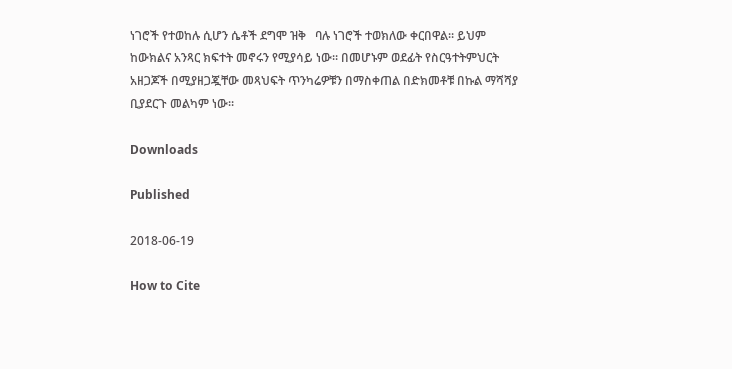ነገሮች የተወከሉ ሲሆን ሴቶች ደግሞ ዝቅ   ባሉ ነገሮች ተወክለው ቀርበዋል። ይህም ከውክልና አንጻር ክፍተት መኖሩን የሚያሳይ ነው። በመሆኑም ወደፊት የስርዓተትምህርት አዘጋጆች በሚያዘጋጇቸው መጻህፍት ጥንካሬዎቹን በማስቀጠል በድክመቶቹ በኩል ማሻሻያ ቢያደርጉ መልካም ነው።

Downloads

Published

2018-06-19

How to Cite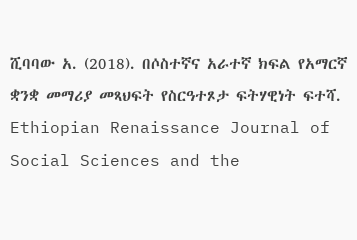ሺባባው አ. (2018). በሶስተኛና አራተኛ ክፍል የአማርኛ ቋንቋ መማሪያ መጻህፍት የስርዓተጾታ ፍትሃዊነት ፍተሻ. Ethiopian Renaissance Journal of Social Sciences and the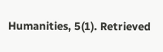Humanities, 5(1). Retrieved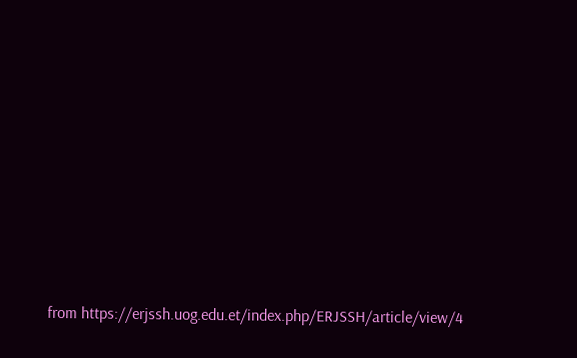from https://erjssh.uog.edu.et/index.php/ERJSSH/article/view/4